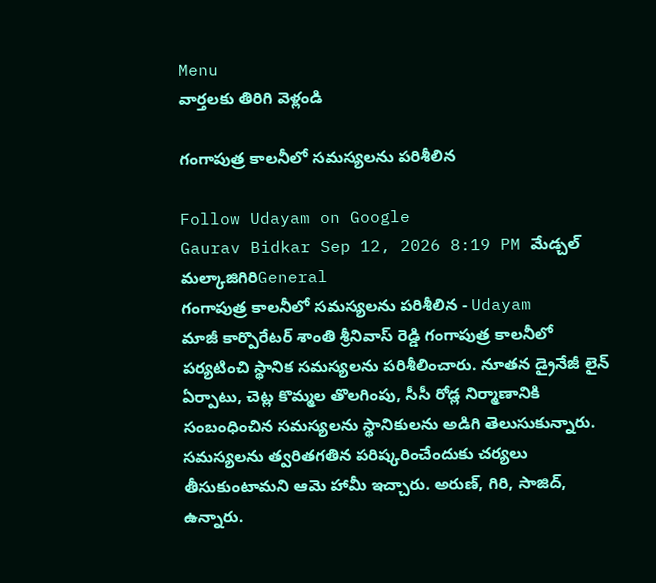Menu
వార్తలకు తిరిగి వెళ్లండి

గంగాపుత్ర కాలనీలో సమస్యలను పరిశీలిన

Follow Udayam on Google
Gaurav Bidkar Sep 12, 2026 8:19 PM మేడ్చల్ మల్కాజిగిరిGeneral
గంగాపుత్ర కాలనీలో సమస్యలను పరిశీలిన - Udayam
మాజీ కార్పొరేటర్ శాంతి శ్రీనివాస్ రెడ్డి గంగాపుత్ర కాలనీలో పర్యటించి స్థానిక సమస్యలను పరిశీలించారు. నూతన డ్రైనేజీ లైన్ ఏర్పాటు, చెట్ల కొమ్మల తొలగింపు, సీసీ రోడ్ల నిర్మాణానికి సంబంధించిన సమస్యలను స్థానికులను అడిగి తెలుసుకున్నారు. సమస్యలను త్వరితగతిన పరిష్కరించేందుకు చర్యలు తీసుకుంటామని ఆమె హామీ ఇచ్చారు. అరుణ్, గిరి, సాజిద్, ఉన్నారు.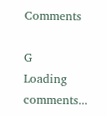Comments

G
Loading comments...